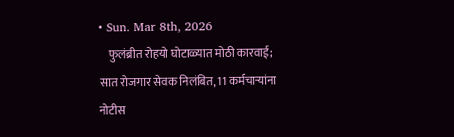• Sun. Mar 8th, 2026
    फुलंब्रीत रोहयो घोटाळ्यात मोठी कारवाई; सात रोजगार सेवक निलंबित, 11 कर्मचाऱ्यांना नोटीस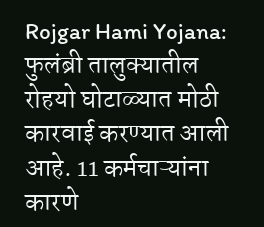Rojgar Hami Yojana: फुलंब्री तालुक्यातील रोहयो घोटाळ्यात मोठी कारवाई करण्यात आली आहे. 11 कर्मचाऱ्यांना कारणे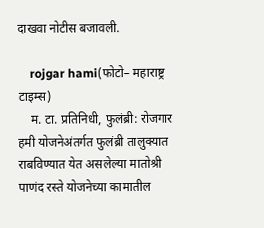दाखवा नोटीस बजावली.

    rojgar hami(फोटो– महाराष्ट्र टाइम्स)
    म. टा. प्रतिनिधी, फुलंब्री: रोजगार हमी योजनेअंतर्गत फुलंब्री तालुक्यात राबविण्यात येत असलेल्या मातोश्री पाणंद रस्ते योजनेच्या कामातील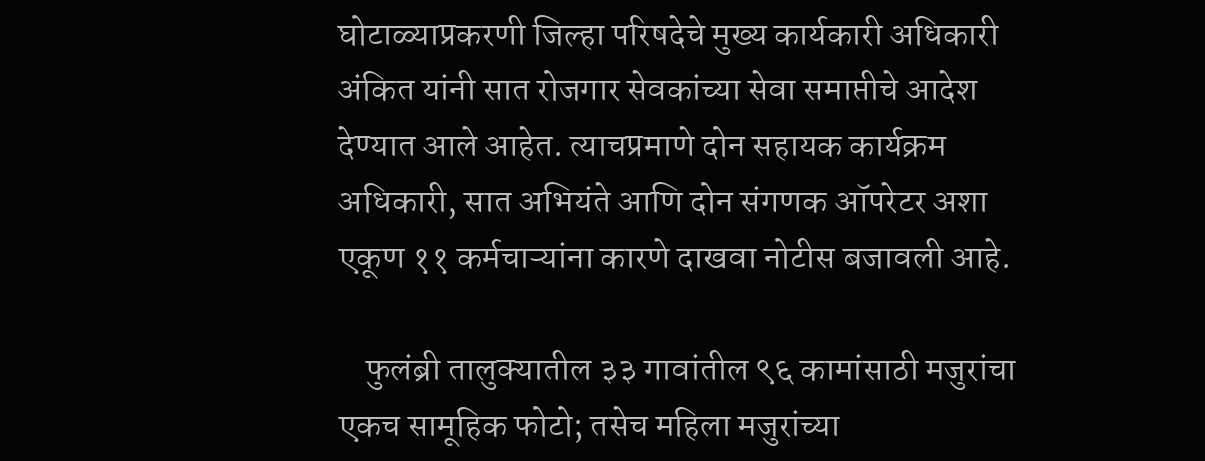घोटाळ्याप्रकरणी जिल्हा परिषदेचे मुख्य कार्यकारी अधिकारी अंकित यांनी सात रोजगार सेवकांच्या सेवा समाप्तीचे आदेश देण्यात आले आहेत. त्याचप्रमाणे दोन सहायक कार्यक्रम अधिकारी, सात अभियंते आणि दोन संगणक ऑपरेटर अशा एकूण ११ कर्मचाऱ्यांना कारणे दाखवा नोटीस बजावली आहे.

    फुलंब्री तालुक्यातील ३३ गावांतील ९६ कामांसाठी मजुरांचा एकच सामूहिक फोटो; तसेच महिला मजुरांच्या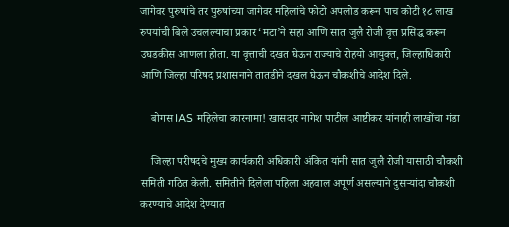जागेवर पुरुषांचे तर पुरुषांच्या जागेवर महिलांचे फोटो अपलोड करून पाच कोटी १८ लाख रुपयांची बिले उचलल्याचा प्रकार ‘मटा’ने सहा आणि सात जुलै रोजी वृत्त प्रसिद्ध करून उघडकीस आणला होता. या वृत्ताची दखत घेऊन राज्याचे रोहयो आयुक्त, जिल्हाधिकारी आणि जिल्हा परिषद प्रशासनाने तातडीने दखल घेऊन चौकशीचे आदेश दिले.

    बोगस IAS महिलेचा कारनामा! खासदार नागेश पाटील आष्टीकर यांनाही लाखोंचा गंडा

    जिल्हा परीषदचे मुख्य कार्यकारी अधिकारी अंकित यांनी सात जुलै रोजी यासाठी चौकशी समिती गठित केली. समितीने दिलेला पहिला अहवाल अपूर्ण असल्याने दुसऱ्यांदा चौकशी करण्याचे आदेश देण्यात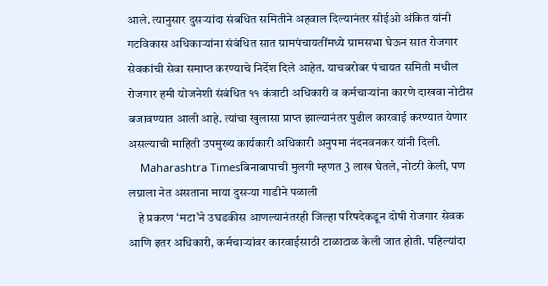आले. त्यानुसार दुसऱ्यांदा संबधित समितीने अहवाल दिल्यानंतर सीईओ अंकित यांनी गटविकास अधिकाऱ्यांना संबंधित सात ग्रामपंचायतींमध्ये ग्रामसभा घेऊन सात रोजगार सेवकांची सेवा समाप्त करण्याचे निर्देश दिले आहेत. याचबरोबर पंचायत समिती मधील रोजगार हमी योजनेशी संबंधित ११ कंत्राटी अधिकारी व कर्मचाऱ्यांना कारणे दाखवा नोटीस बजावण्यात आली आहे. त्यांचा खुलासा प्राप्त झाल्यानंतर पुढील कारवाई करण्यात येणार असल्याची माहिती उपमुख्य कार्यकारी अधिकारी अनुपमा नंदनवनकर यांनी दिली.
    Maharashtra Timesबिनाबापाची मुलगी म्हणत 3 लाख घेतले, नोटरी केली, पण लग्नाला नेत असताना माया दुसऱ्या गाडीने पळाली
    हे प्रकरण ‘मटा’ने उघडकीस आणल्यानंतरही जिल्हा परिषदेकडून दोषी रोजगार सेवक आणि इतर अधिकारी, कर्मचाऱ्यांवर कारवाईसाठी टाळाटाळ केली जात होती. पहिल्यांदा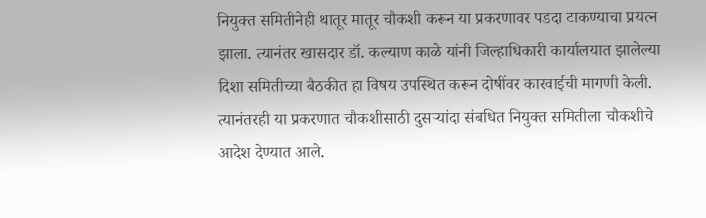नियुक्त समितीनेही थातूर मातूर चौकशी करून या प्रकरणावर पडदा टाकण्याचा प्रयत्न झाला. त्यानंतर खासदार डॉ. कल्याण काळे यांनी जिल्हाधिकारी कार्यालयात झालेल्या दिशा समितीच्या बैठकीत हा विषय उपस्थित करून दोषींवर कारवाईची मागणी केली. त्यानंतरही या प्रकरणात चौकशीसाठी दुसऱ्यांदा संबधित नियुक्त समितीला चौकशीचे आदेश देण्यात आले.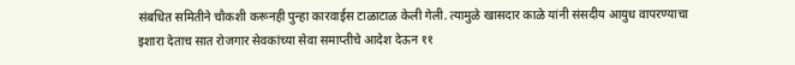संबधित समितीने चौकशी करूनही पुन्हा कारवाईस टाळाटाळ केली गेली. त्यामुळे खासदार काळे यांनी संसदीय आयुध वापरण्याचा इशारा देताच सात रोजगार सेवकांच्या सेवा समाप्तीचे आदेश देऊन ११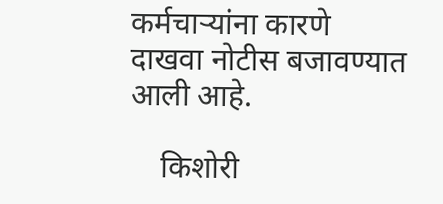कर्मचाऱ्यांना कारणे दाखवा नोटीस बजावण्यात आली आहे.

    किशोरी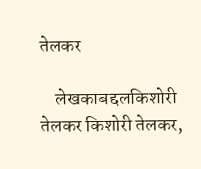तेलकर

    लेखकाबद्दलकिशोरी तेलकर किशोरी तेलकर,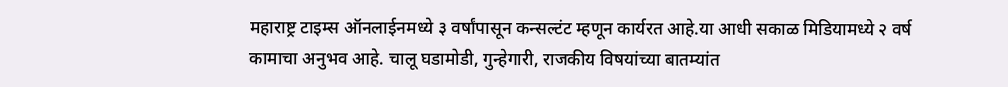महाराष्ट्र टाइम्स ऑनलाईनमध्ये ३ वर्षांपासून कन्सल्टंट म्हणून कार्यरत आहे.या आधी सकाळ मिडियामध्ये २ वर्ष कामाचा अनुभव आहे. चालू घडामोडी, गुन्हेगारी, राजकीय विषयांच्या बातम्यांत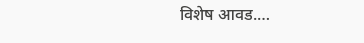विशेष आवड.…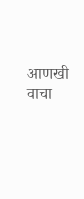आणखी वाचा